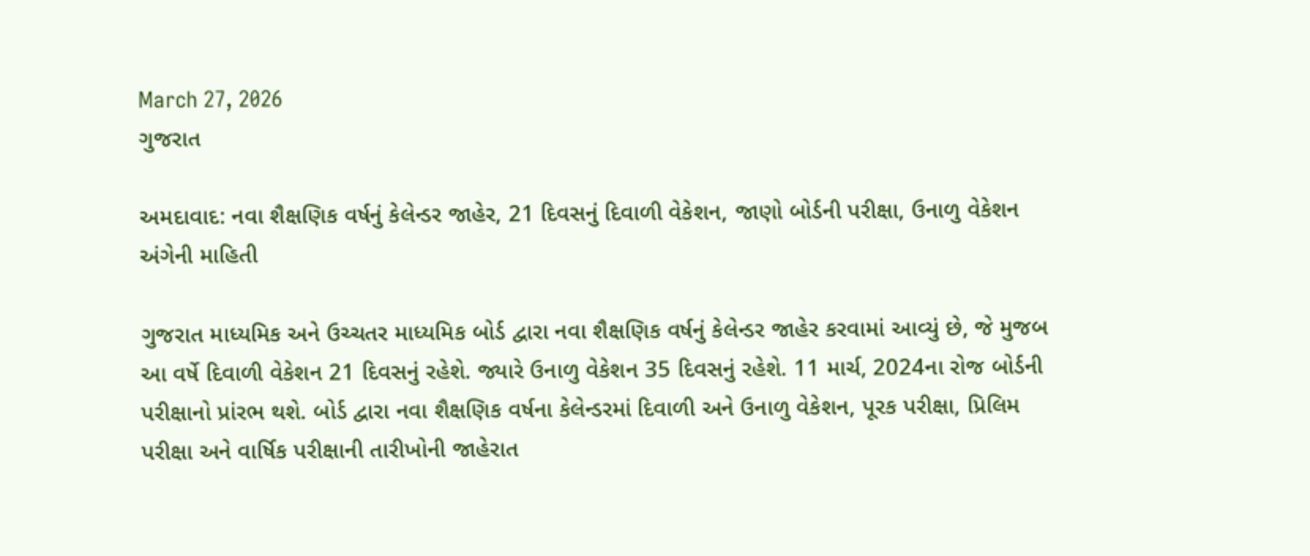March 27, 2026
ગુજરાત

અમદાવાદ: નવા શૈક્ષણિક વર્ષનું કેલેન્ડર જાહેર, 21 દિવસનું દિવાળી વેકેશન, જાણો બોર્ડની પરીક્ષા, ઉનાળુ વેકેશન અંગેની માહિતી

ગુજરાત માધ્યમિક અને ઉચ્ચતર માધ્યમિક બોર્ડ દ્વારા નવા શૈક્ષણિક વર્ષનું કેલેન્ડર જાહેર કરવામાં આવ્યું છે, જે મુજબ આ વર્ષે દિવાળી વેકેશન 21 દિવસનું રહેશે. જ્યારે ઉનાળુ વેકેશન 35 દિવસનું રહેશે. 11 માર્ચ, 2024ના રોજ બોર્ડની પરીક્ષાનો પ્રાંરભ થશે. બોર્ડ દ્વારા નવા શૈક્ષણિક વર્ષના કેલેન્ડરમાં દિવાળી અને ઉનાળુ વેકેશન, પૂરક પરીક્ષા, પ્રિલિમ પરીક્ષા અને વાર્ષિક પરીક્ષાની તારીખોની જાહેરાત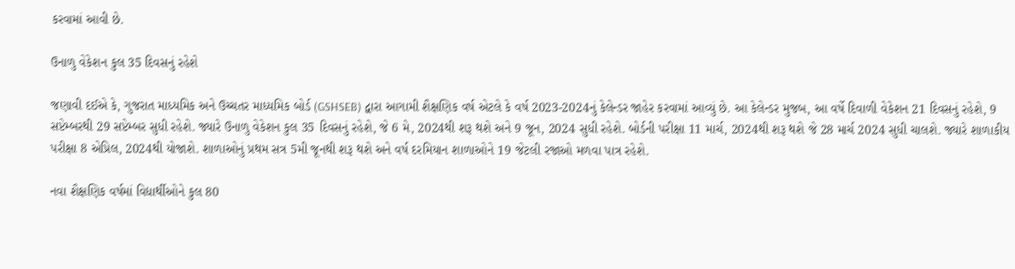કરવામાં આવી છે.

ઉનાળુ વેકેશન કુલ 35 દિવસનું રહેશે

જણાવી દઈએ કે, ગુજરાત માધ્યમિક અને ઉચ્ચતર માધ્યમિક બોર્ડ (GSHSEB) દ્વારા આગામી શૈક્ષણિક વર્ષ એટલે કે વર્ષ 2023-2024નું કેલેન્ડર જાહેર કરવામાં આવ્યું છે. આ કેલેન્ડર મુજબ, આ વર્ષે દિવાળી વેકેશન 21 દિવસનું રહેશે, 9 સપ્ટેમ્બરથી 29 સપ્ટેમ્બર સુધી રહેશે. જ્યારે ઉનાળુ વેકેશન કુલ 35 દિવસનું રહેશે, જે 6 મે, 2024થી શરૂ થશે અને 9 જૂન, 2024 સુધી રહેશે. બોર્ડની પરીક્ષા 11 માર્ચ, 2024થી શરૂ થશે જે 28 માર્ચ 2024 સુધી ચાલશે. જ્યારે શાળાકીય પરીક્ષા 8 એપ્રિલ, 2024થી યોજાશે. શાળાઓનું પ્રથમ સત્ર 5મી જૂનથી શરૂ થશે અને વર્ષ દરમિયાન શાળાઓને 19 જેટલી રજાઓ મળવા પાત્ર રહેશે.

નવા શૈક્ષણિક વર્ષમાં વિદ્યાર્થીઓને કુલ 80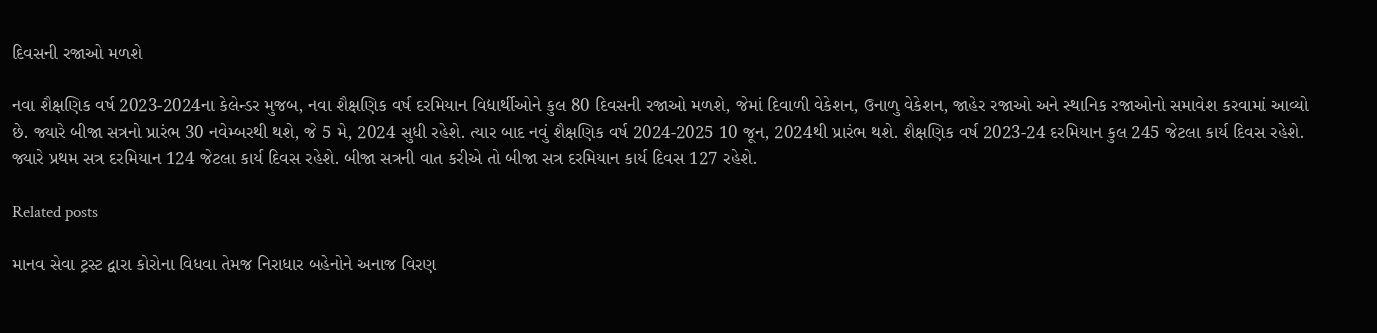દિવસની રજાઓ મળશે

નવા શૈક્ષણિક વર્ષ 2023-2024ના કેલેન્ડર મુજબ, નવા શૈક્ષણિક વર્ષ દરમિયાન વિદ્યાર્થીઓને કુલ 80 દિવસની રજાઓ મળશે, જેમાં દિવાળી વેકેશન, ઉનાળુ વેકેશન, જાહેર રજાઓ અને સ્થાનિક રજાઓનો સમાવેશ કરવામાં આવ્યો  છે. જ્યારે બીજા સત્રનો પ્રારંભ 30 નવેમ્બરથી થશે, જે 5 મે, 2024 સુધી રહેશે. ત્યાર બાદ નવું શૈક્ષણિક વર્ષ 2024-2025 10 જૂન, 2024થી પ્રારંભ થશે. શૈક્ષણિક વર્ષ 2023-24 દરમિયાન કુલ 245 જેટલા કાર્ય દિવસ રહેશે. જ્યારે પ્રથમ સત્ર દરમિયાન 124 જેટલા કાર્ય દિવસ રહેશે. બીજા સત્રની વાત કરીએ તો બીજા સત્ર દરમિયાન કાર્ય દિવસ 127 રહેશે.

Related posts

માનવ સેવા ટ્રસ્ટ દ્વારા કોરોના વિધવા તેમજ નિરાધાર બહેનોને અનાજ વિરણ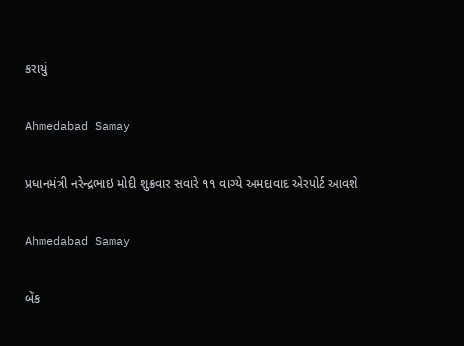કરાયું

Ahmedabad Samay

પ્રધાનમંત્રી નરેન્‍દ્રભાઇ મોદી શુક્રવાર સવારે ૧૧ વાગ્‍યે અમદાવાદ એરપોર્ટ આવશે

Ahmedabad Samay

બેંક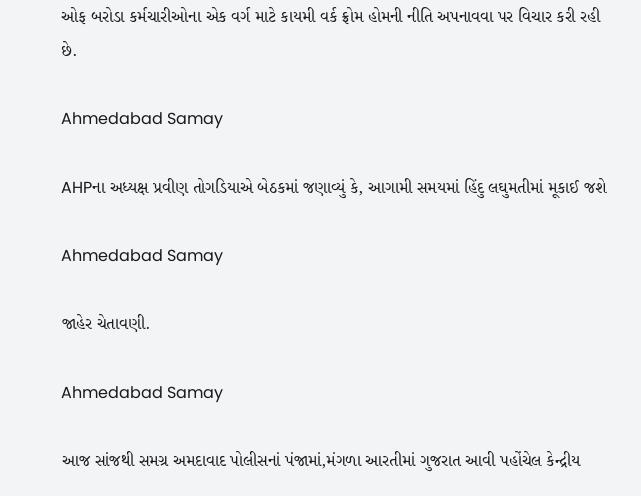ઓફ બરોડા કર્મચારીઓના એક વર્ગ માટે કાયમી વર્ક ફ્રોમ હોમની નીતિ અપનાવવા પર વિચાર કરી રહી છે.

Ahmedabad Samay

AHPના અધ્યક્ષ પ્રવીણ તોગડિયાએ બેઠકમાં જણાવ્યું કે, આગામી સમયમાં હિંદુ લઘુમતીમાં મૂકાઈ જશે

Ahmedabad Samay

જાહેર ચેતાવણી.

Ahmedabad Samay

આજ સાંજથી સમગ્ર અમદાવાદ પોલીસનાં પંજામાં,મંગળા આરતીમાં ગુજરાત આવી પહોંચેલ કેન્‍દ્રીય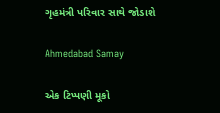ગૃહમંત્રી પરિવાર સાથે જોડાશે

Ahmedabad Samay

એક ટિપ્પણી મૂકો